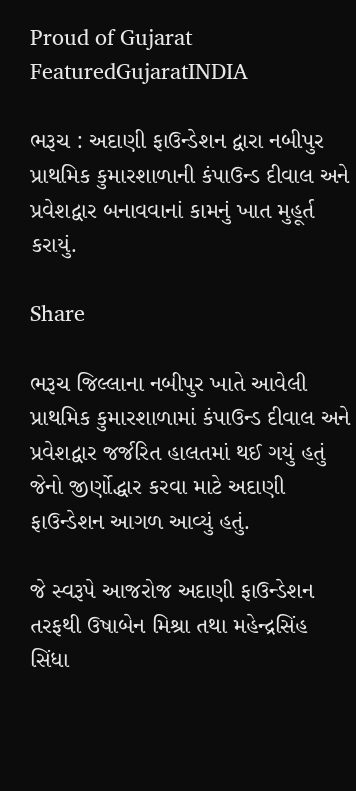Proud of Gujarat
FeaturedGujaratINDIA

ભરૂચ : અદાણી ફાઉન્ડેશન દ્વારા નબીપુર પ્રાથમિક કુમારશાળાની કંપાઉન્ડ દીવાલ અને પ્રવેશદ્વાર બનાવવાનાં કામનું ખાત મુહૂર્ત કરાયું.

Share

ભરૂચ જિલ્લાના નબીપુર ખાતે આવેલી પ્રાથમિક કુમારશાળામાં કંપાઉન્ડ દીવાલ અને પ્રવેશદ્વાર જર્જરિત હાલતમાં થઈ ગયું હતું જેનો જીર્ણોદ્ધાર કરવા માટે અદાણી ફાઉન્ડેશન આગળ આવ્યું હતું.

જે સ્વરૂપે આજરોજ અદાણી ફાઉન્ડેશન તરફથી ઉષાબેન મિશ્રા તથા મહેન્દ્રસિંહ સિંધા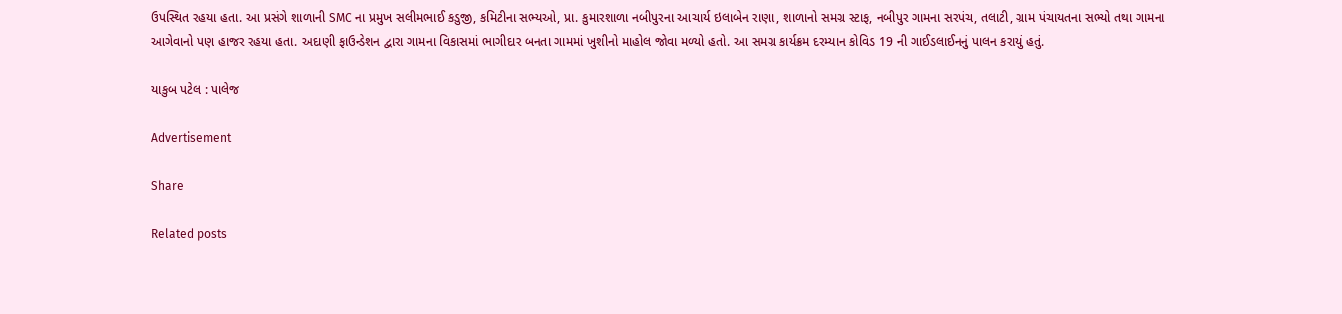ઉપસ્થિત રહયા હતા. આ પ્રસંગે શાળાની SMC ના પ્રમુખ સલીમભાઈ કડુજી, કમિટીના સભ્યઓ, પ્રા. કુમારશાળા નબીપુરના આચાર્ય ઇલાબેન રાણા, શાળાનો સમગ્ર સ્ટાફ, નબીપુર ગામના સરપંચ, તલાટી, ગ્રામ પંચાયતના સભ્યો તથા ગામના આગેવાનો પણ હાજર રહયા હતા. અદાણી ફાઉન્ડેશન દ્વારા ગામના વિકાસમાં ભાગીદાર બનતા ગામમાં ખુશીનો માહોલ જોવા મળ્યો હતો. આ સમગ્ર કાર્યક્રમ દરમ્યાન કોવિડ 19 ની ગાઈડલાઈનનું પાલન કરાયું હતું.

યાકુબ પટેલ : પાલેજ

Advertisement

Share

Related posts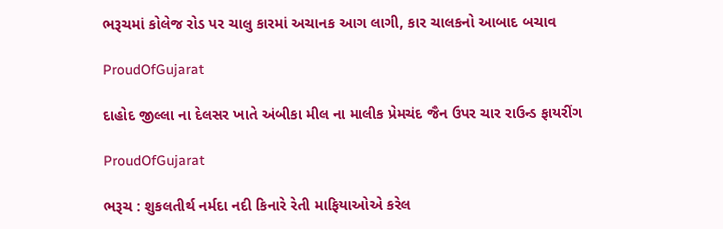ભરૂચમાં કોલેજ રોડ પર ચાલુ કારમાં અચાનક આગ લાગી, કાર ચાલકનો આબાદ બચાવ

ProudOfGujarat

દાહોદ જીલ્લા ના દેલસર ખાતે અંબીકા મીલ ના માલીક પ્રેમચંદ જૈન ઉપર ચાર રાઉન્ડ ફાયરીંગ

ProudOfGujarat

ભરૂચ : શુકલતીર્થ નર્મદા નદી કિનારે રેતી માફિયાઓએ કરેલ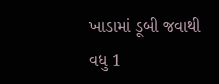ખાડામાં ડૂબી જવાથી વધુ 1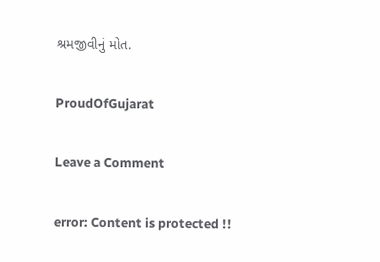શ્રમજીવીનું મોત.

ProudOfGujarat

Leave a Comment

error: Content is protected !!